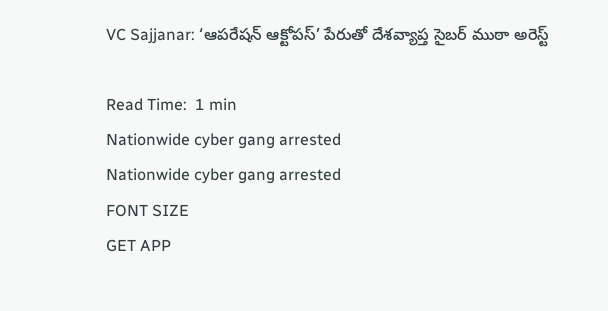VC Sajjanar: ‘ఆపరేషన్ ఆక్టోపస్’ పేరుతో దేశవ్యాప్త సైబర్ ముఠా అరెస్ట్

Read Time:  1 min
Nationwide cyber gang arrested
Nationwide cyber gang arrested
FONT SIZE
GET APP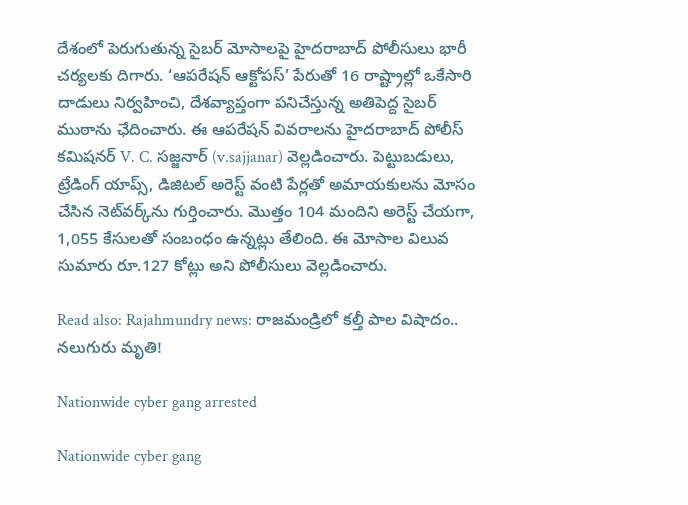దేశంలో పెరుగుతున్న సైబర్ మోసాలపై హైదరాబాద్ పోలీసులు భారీ చర్యలకు దిగారు. ‘ఆపరేషన్ ఆక్టోపస్’ పేరుతో 16 రాష్ట్రాల్లో ఒకేసారి దాడులు నిర్వహించి, దేశవ్యాప్తంగా పనిచేస్తున్న అతిపెద్ద సైబర్ ముఠాను ఛేదించారు. ఈ ఆపరేషన్ వివరాలను హైదరాబాద్ పోలీస్ కమిషనర్ V. C. సజ్జనార్ (v.sajjanar) వెల్లడించారు. పెట్టుబడులు, ట్రేడింగ్ యాప్స్, డిజిటల్ అరెస్ట్ వంటి పేర్లతో అమాయకులను మోసం చేసిన నెట్‌వర్క్‌ను గుర్తించారు. మొత్తం 104 మందిని అరెస్ట్ చేయగా, 1,055 కేసులతో సంబంధం ఉన్నట్లు తేలింది. ఈ మోసాల విలువ సుమారు రూ.127 కోట్లు అని పోలీసులు వెల్లడించారు.

Read also: Rajahmundry news: రాజమండ్రిలో కల్తీ పాల విషాదం.. నలుగురు మృతి!

Nationwide cyber gang arrested

Nationwide cyber gang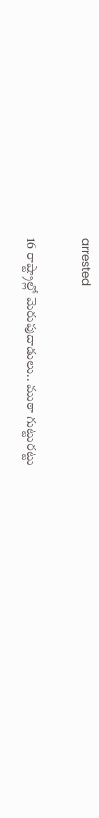arrested

16 రాష్ట్రాల్లో మెరుపుదాడులు.. ముఠా గుట్టురట్టు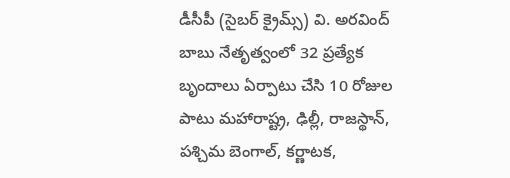డీసీపీ (సైబర్ క్రైమ్స్) వి. అరవింద్ బాబు నేతృత్వంలో 32 ప్రత్యేక బృందాలు ఏర్పాటు చేసి 10 రోజుల పాటు మహారాష్ట్ర, ఢిల్లీ, రాజస్థాన్, పశ్చిమ బెంగాల్, కర్ణాటక,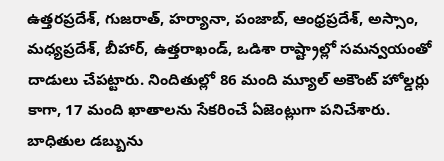ఉత్తరప్రదేశ్, గుజరాత్, హర్యానా, పంజాబ్, ఆంధ్రప్రదేశ్, అస్సాం, మధ్యప్రదేశ్, బీహార్, ఉత్తరాఖండ్, ఒడిశా రాష్ట్రాల్లో సమన్వయంతో దాడులు చేపట్టారు. నిందితుల్లో 86 మంది మ్యూల్ అకౌంట్ హోల్డర్లు కాగా, 17 మంది ఖాతాలను సేకరించే ఏజెంట్లుగా పనిచేశారు. బాధితుల డబ్బును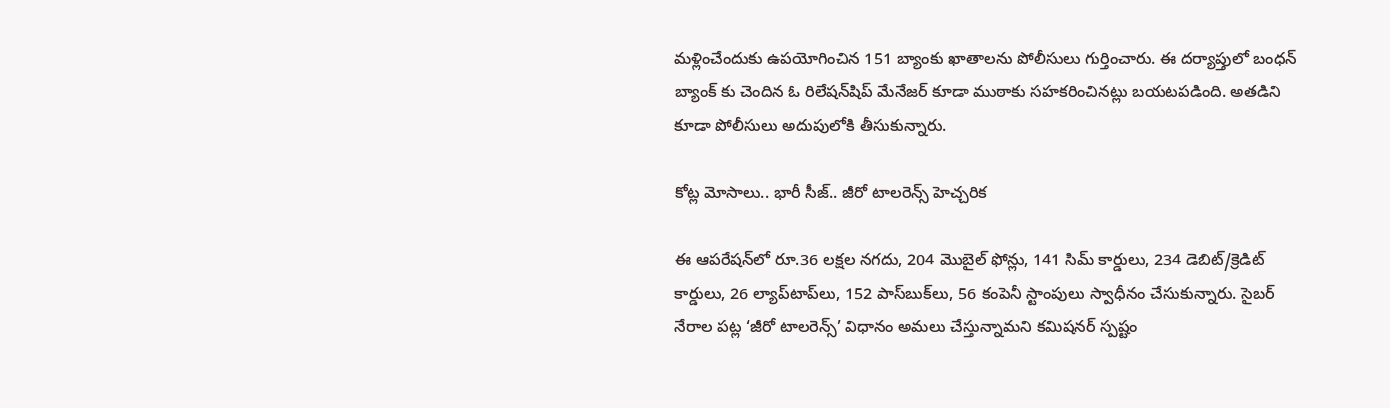మళ్లించేందుకు ఉపయోగించిన 151 బ్యాంకు ఖాతాలను పోలీసులు గుర్తించారు. ఈ దర్యాప్తులో బంధన్ బ్యాంక్ కు చెందిన ఓ రిలేషన్‌షిప్ మేనేజర్ కూడా ముఠాకు సహకరించినట్లు బయటపడింది. అతడిని కూడా పోలీసులు అదుపులోకి తీసుకున్నారు.

కోట్ల మోసాలు.. భారీ సీజ్.. జీరో టాలరెన్స్ హెచ్చరిక

ఈ ఆపరేషన్‌లో రూ.36 లక్షల నగదు, 204 మొబైల్ ఫోన్లు, 141 సిమ్ కార్డులు, 234 డెబిట్/క్రెడిట్ కార్డులు, 26 ల్యాప్‌టాప్‌లు, 152 పాస్‌బుక్‌లు, 56 కంపెనీ స్టాంపులు స్వాధీనం చేసుకున్నారు. సైబర్ నేరాల పట్ల ‘జీరో టాలరెన్స్’ విధానం అమలు చేస్తున్నామని కమిషనర్ స్పష్టం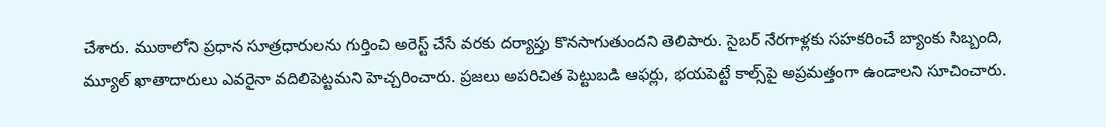చేశారు. ముఠాలోని ప్రధాన సూత్రధారులను గుర్తించి అరెస్ట్ చేసే వరకు దర్యాప్తు కొనసాగుతుందని తెలిపారు. సైబర్ నేరగాళ్లకు సహకరించే బ్యాంకు సిబ్బంది, మ్యూల్ ఖాతాదారులు ఎవరైనా వదిలిపెట్టమని హెచ్చరించారు. ప్రజలు అపరిచిత పెట్టుబడి ఆఫర్లు, భయపెట్టే కాల్స్‌పై అప్రమత్తంగా ఉండాలని సూచించారు.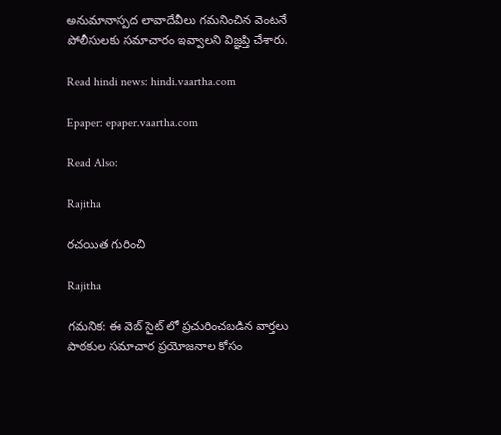అనుమానాస్పద లావాదేవీలు గమనించిన వెంటనే పోలీసులకు సమాచారం ఇవ్వాలని విజ్ఞప్తి చేశారు.

Read hindi news: hindi.vaartha.com

Epaper: epaper.vaartha.com

Read Also:

Rajitha

రచయిత గురించి

Rajitha

గమనిక: ఈ వెబ్ సైట్ లో ప్రచురించబడిన వార్తలు పాఠకుల సమాచార ప్రయోజనాల కోసం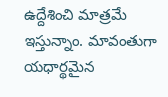ఉద్దేశించి మాత్రమే ఇస్తున్నాం. మావంతుగా యధార్థమైన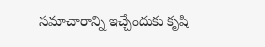సమాచారాన్ని ఇచ్చేందుకు కృషి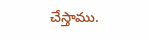చేస్తాము.